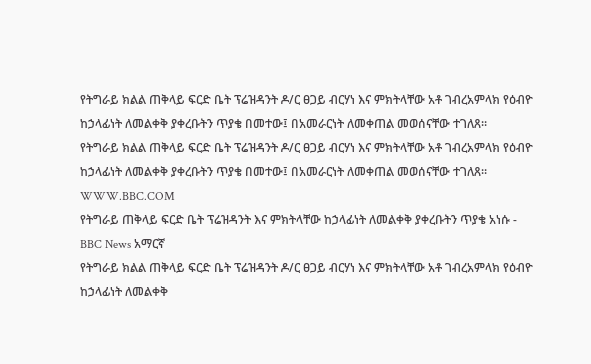የትግራይ ክልል ጠቅላይ ፍርድ ቤት ፕሬዝዳንት ዶ/ር ፀጋይ ብርሃነ እና ምክትላቸው አቶ ገብረአምላክ የዕብዮ ከኃላፊነት ለመልቀቅ ያቀረቡትን ጥያቄ በመተው፤ በአመራርነት ለመቀጠል መወሰናቸው ተገለጸ።
የትግራይ ክልል ጠቅላይ ፍርድ ቤት ፕሬዝዳንት ዶ/ር ፀጋይ ብርሃነ እና ምክትላቸው አቶ ገብረአምላክ የዕብዮ ከኃላፊነት ለመልቀቅ ያቀረቡትን ጥያቄ በመተው፤ በአመራርነት ለመቀጠል መወሰናቸው ተገለጸ።
WWW.BBC.COM
የትግራይ ጠቅላይ ፍርድ ቤት ፕሬዝዳንት እና ምክትላቸው ከኃላፊነት ለመልቀቅ ያቀረቡትን ጥያቄ አነሱ - BBC News አማርኛ
የትግራይ ክልል ጠቅላይ ፍርድ ቤት ፕሬዝዳንት ዶ/ር ፀጋይ ብርሃነ እና ምክትላቸው አቶ ገብረአምላክ የዕብዮ ከኃላፊነት ለመልቀቅ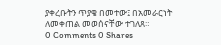ያቀረቡትን ጥያቄ በመተው፤ በአመራርነት ለመቀጠል መወሰናቸው ተገለጸ።
0 Comments 0 Shares